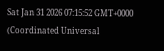Sat Jan 31 2026 07:15:52 GMT+0000 (Coordinated Universal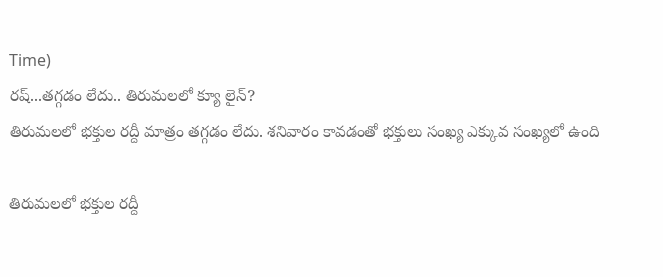Time)
రష్...తగ్గడం లేదు.. తిరుమలలో క్యూ లైన్?
తిరుమలలో భక్తుల రద్దీ మాత్రం తగ్గడం లేదు. శనివారం కావడంతో భక్తులు సంఖ్య ఎక్కువ సంఖ్యలో ఉంది

తిరుమలలో భక్తుల రద్దీ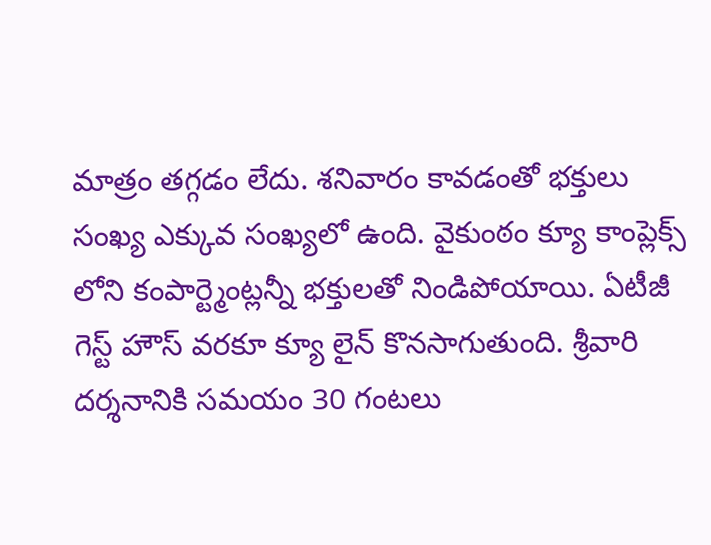మాత్రం తగ్గడం లేదు. శనివారం కావడంతో భక్తులు సంఖ్య ఎక్కువ సంఖ్యలో ఉంది. వైకుంఠం క్యూ కాంప్లెక్స్ లోని కంపార్ట్మెంట్లన్నీ భక్తులతో నిండిపోయాయి. ఏటీజీ గెస్ట్ హౌస్ వరకూ క్యూ లైన్ కొనసాగుతుంది. శ్రీవారి దర్శనానికి సమయం 30 గంటలు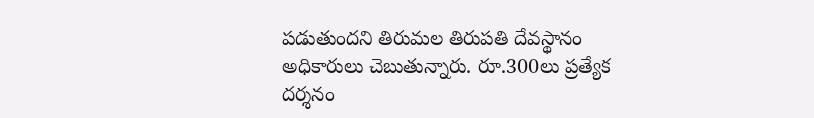పడుతుందని తిరుమల తిరుపతి దేవస్థానం అధికారులు చెబుతున్నారు. రూ.300లు ప్రత్యేక దర్శనం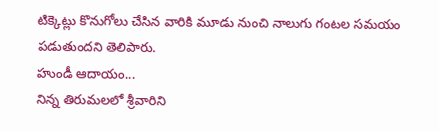టిక్కెట్లు కొనుగోలు చేసిన వారికి మూడు నుంచి నాలుగు గంటల సమయం పడుతుందని తెలిపారు.
హుండీ ఆదాయం...
నిన్న తిరుమలలో శ్రీవారిని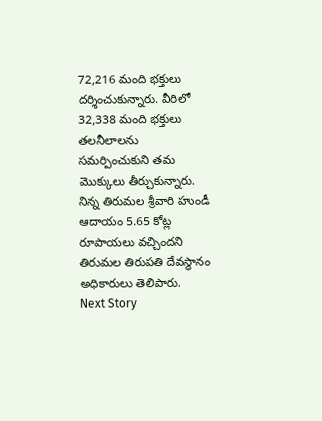72,216 మంది భక్తులు దర్శించుకున్నారు. వీరిలో 32,338 మంది భక్తులు తలనీలాలను సమర్పించుకుని తమ మొక్కులు తీర్చుకున్నారు. నిన్న తిరుమల శ్రీవారి హుండీ ఆదాయం 5.65 కోట్ల రూపాయలు వచ్చిందని తిరుమల తిరుపతి దేవస్థానం అధికారులు తెలిపారు.
Next Story